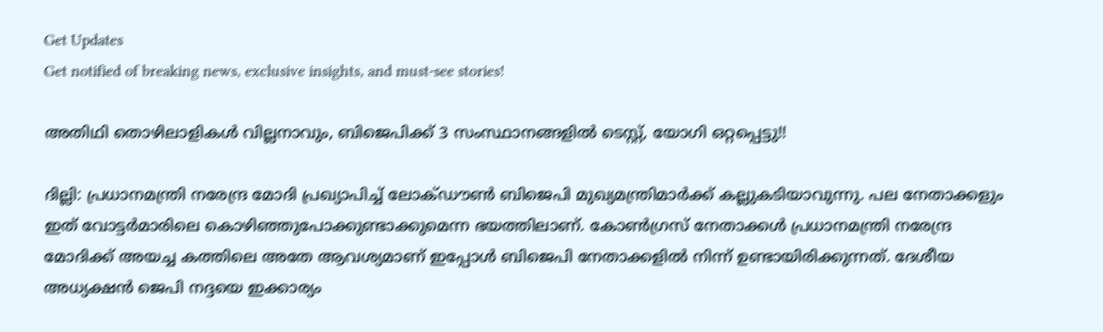Get Updates
Get notified of breaking news, exclusive insights, and must-see stories!

അതിഥി തൊഴിലാളികള്‍ വില്ലനാവും, ബിജെപിക്ക് 3 സംസ്ഥാനങ്ങളില്‍ ടെസ്റ്റ്, യോഗി ഒറ്റപ്പെട്ടു!!

ദില്ലി: പ്രധാനമന്ത്രി നരേന്ദ്ര മോദി പ്രഖ്യാപിച്ച് ലോക്ഡൗണ്‍ ബിജെപി മുഖ്യമന്ത്രിമാര്‍ക്ക് കല്ലുകടിയാവുന്നു. പല നേതാക്കളും ഇത് വോട്ടര്‍മാരിലെ കൊഴിഞ്ഞുപോക്കുണ്ടാക്കുമെന്ന ഭയത്തിലാണ്. കോണ്‍ഗ്രസ് നേതാക്കള്‍ പ്രധാനമന്ത്രി നരേന്ദ്ര മോദിക്ക് അയച്ച കത്തിലെ അതേ ആവശ്യമാണ് ഇപ്പോള്‍ ബിജെപി നേതാക്കളില്‍ നിന്ന് ഉണ്ടായിരിക്കുന്നത്. ദേശീയ അധ്യക്ഷന്‍ ജെപി നദ്ദയെ ഇക്കാര്യം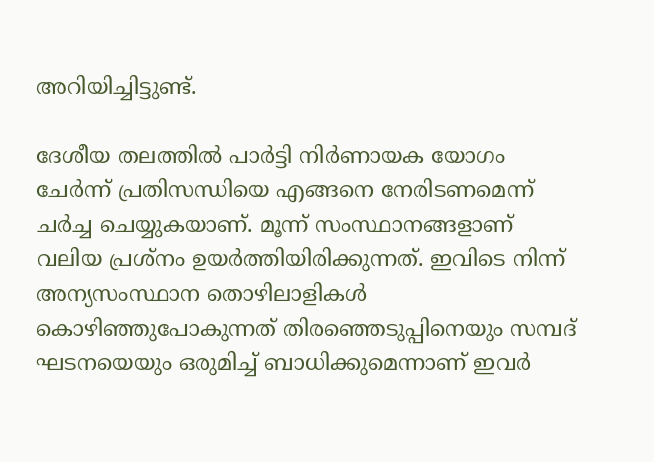അറിയിച്ചിട്ടുണ്ട്.

ദേശീയ തലത്തില്‍ പാര്‍ട്ടി നിര്‍ണായക യോഗം ചേര്‍ന്ന് പ്രതിസന്ധിയെ എങ്ങനെ നേരിടണമെന്ന് ചര്‍ച്ച ചെയ്യുകയാണ്. മൂന്ന് സംസ്ഥാനങ്ങളാണ് വലിയ പ്രശ്‌നം ഉയര്‍ത്തിയിരിക്കുന്നത്. ഇവിടെ നിന്ന് അന്യസംസ്ഥാന തൊഴിലാളികള്‍ കൊഴിഞ്ഞുപോകുന്നത് തിരഞ്ഞെടുപ്പിനെയും സമ്പദ് ഘടനയെയും ഒരുമിച്ച് ബാധിക്കുമെന്നാണ് ഇവര്‍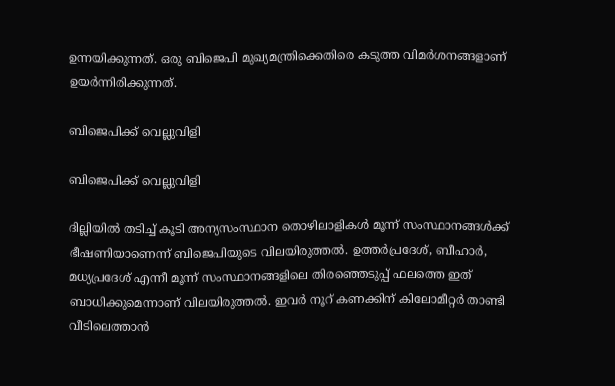ഉന്നയിക്കുന്നത്. ഒരു ബിജെപി മുഖ്യമന്ത്രിക്കെതിരെ കടുത്ത വിമര്‍ശനങ്ങളാണ് ഉയര്‍ന്നിരിക്കുന്നത്.

ബിജെപിക്ക് വെല്ലുവിളി

ബിജെപിക്ക് വെല്ലുവിളി

ദില്ലിയില്‍ തടിച്ച് കൂടി അന്യസംസ്ഥാന തൊഴിലാളികള്‍ മൂന്ന് സംസ്ഥാനങ്ങള്‍ക്ക് ഭീഷണിയാണെന്ന് ബിജെപിയുടെ വിലയിരുത്തല്‍. ഉത്തര്‍പ്രദേശ്, ബീഹാര്‍, മധ്യപ്രദേശ് എന്നീ മൂന്ന് സംസ്ഥാനങ്ങളിലെ തിരഞ്ഞെടുപ്പ് ഫലത്തെ ഇത് ബാധിക്കുമെന്നാണ് വിലയിരുത്തല്‍. ഇവര്‍ നൂറ് കണക്കിന് കിലോമീറ്റര്‍ താണ്ടി വീടിലെത്താന്‍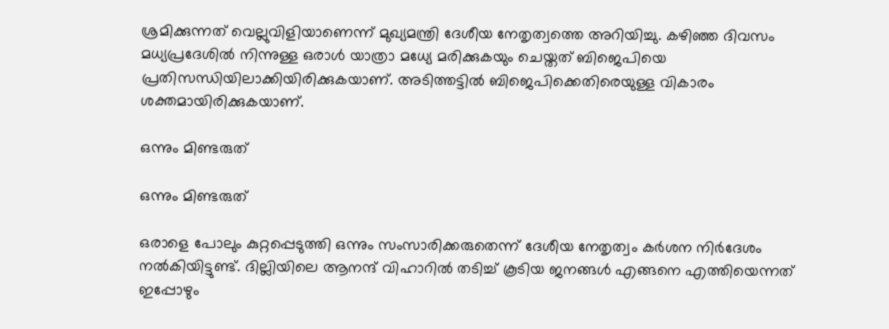ശ്രമിക്കുന്നത് വെല്ലുവിളിയാണെന്ന് മുഖ്യമന്ത്രി ദേശീയ നേതൃത്വത്തെ അറിയിച്ചു. കഴിഞ്ഞ ദിവസം മധ്യപ്രദേശില്‍ നിന്നുള്ള ഒരാള്‍ യാത്രാ മധ്യേ മരിക്കുകയും ചെയ്തത് ബിജെപിയെ പ്രതിസന്ധിയിലാക്കിയിരിക്കുകയാണ്. അടിത്തട്ടില്‍ ബിജെപിക്കെതിരെയുള്ള വികാരം ശക്തമായിരിക്കുകയാണ്.

ഒന്നും മിണ്ടരുത്

ഒന്നും മിണ്ടരുത്

ഒരാളെ പോലും കുറ്റപ്പെടുത്തി ഒന്നും സംസാരിക്കരുതെന്ന് ദേശീയ നേതൃത്വം കര്‍ശന നിര്‍ദേശം നല്‍കിയിട്ടുണ്ട്. ദില്ലിയിലെ ആനന്ദ് വിഹാറില്‍ തടിച്ച് കൂടിയ ജനങ്ങള്‍ എങ്ങനെ എത്തിയെന്നത് ഇപ്പോഴും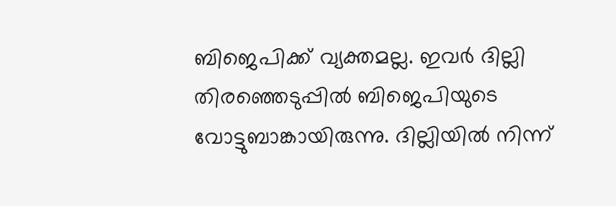ബിജെപിക്ക് വ്യക്തമല്ല. ഇവര്‍ ദില്ലി തിരഞ്ഞെടുപ്പില്‍ ബിജെപിയുടെ വോട്ടുബാങ്കായിരുന്നു. ദില്ലിയില്‍ നിന്ന്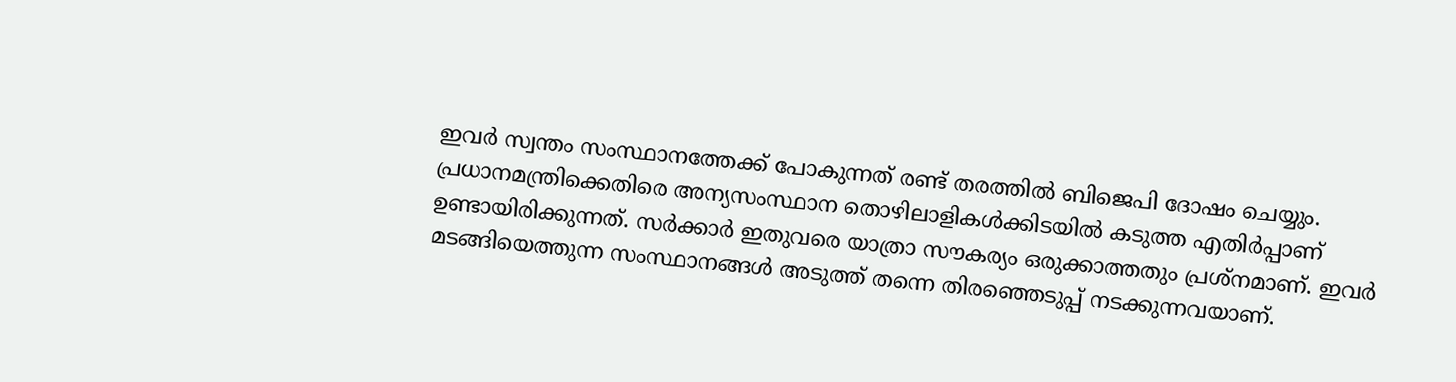ഇവര്‍ സ്വന്തം സംസ്ഥാനത്തേക്ക് പോകുന്നത് രണ്ട് തരത്തില്‍ ബിജെപി ദോഷം ചെയ്യും. പ്രധാനമന്ത്രിക്കെതിരെ അന്യസംസ്ഥാന തൊഴിലാളികള്‍ക്കിടയില്‍ കടുത്ത എതിര്‍പ്പാണ് ഉണ്ടായിരിക്കുന്നത്. സര്‍ക്കാര്‍ ഇതുവരെ യാത്രാ സൗകര്യം ഒരുക്കാത്തതും പ്രശ്‌നമാണ്. ഇവര്‍ മടങ്ങിയെത്തുന്ന സംസ്ഥാനങ്ങള്‍ അടുത്ത് തന്നെ തിരഞ്ഞെടുപ്പ് നടക്കുന്നവയാണ്.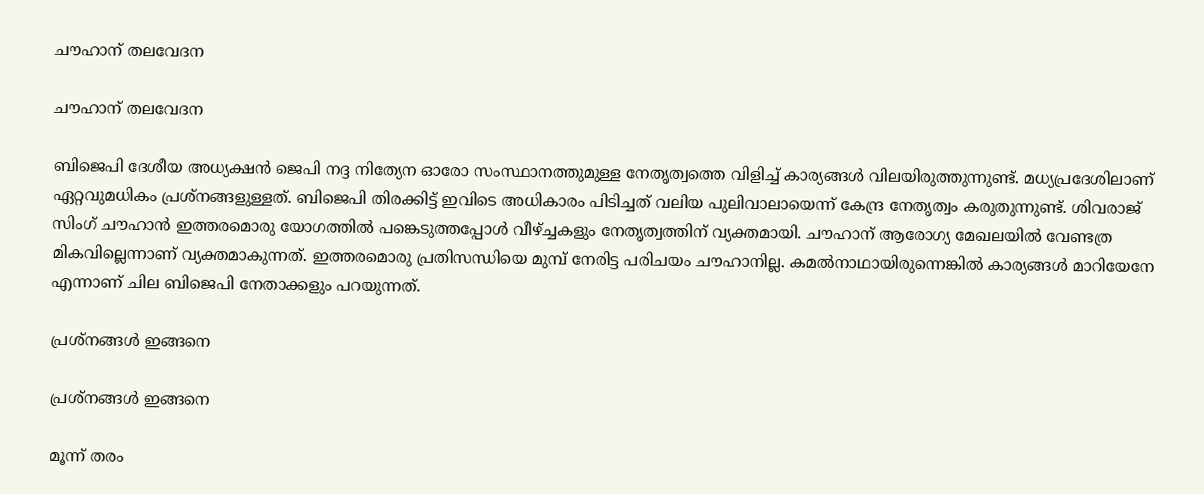ചൗഹാന് തലവേദന

ചൗഹാന് തലവേദന

ബിജെപി ദേശീയ അധ്യക്ഷന്‍ ജെപി നദ്ദ നിത്യേന ഓരോ സംസ്ഥാനത്തുമുള്ള നേതൃത്വത്തെ വിളിച്ച് കാര്യങ്ങള്‍ വിലയിരുത്തുന്നുണ്ട്. മധ്യപ്രദേശിലാണ് ഏറ്റവുമധികം പ്രശ്‌നങ്ങളുള്ളത്. ബിജെപി തിരക്കിട്ട് ഇവിടെ അധികാരം പിടിച്ചത് വലിയ പുലിവാലായെന്ന് കേന്ദ്ര നേതൃത്വം കരുതുന്നുണ്ട്. ശിവരാജ് സിംഗ് ചൗഹാന്‍ ഇത്തരമൊരു യോഗത്തില്‍ പങ്കെടുത്തപ്പോള്‍ വീഴ്ച്ചകളും നേതൃത്വത്തിന് വ്യക്തമായി. ചൗഹാന് ആരോഗ്യ മേഖലയില്‍ വേണ്ടത്ര മികവില്ലെന്നാണ് വ്യക്തമാകുന്നത്. ഇത്തരമൊരു പ്രതിസന്ധിയെ മുമ്പ് നേരിട്ട പരിചയം ചൗഹാനില്ല. കമല്‍നാഥായിരുന്നെങ്കില്‍ കാര്യങ്ങള്‍ മാറിയേനേ എന്നാണ് ചില ബിജെപി നേതാക്കളും പറയുന്നത്.

പ്രശ്‌നങ്ങള്‍ ഇങ്ങനെ

പ്രശ്‌നങ്ങള്‍ ഇങ്ങനെ

മൂന്ന് തരം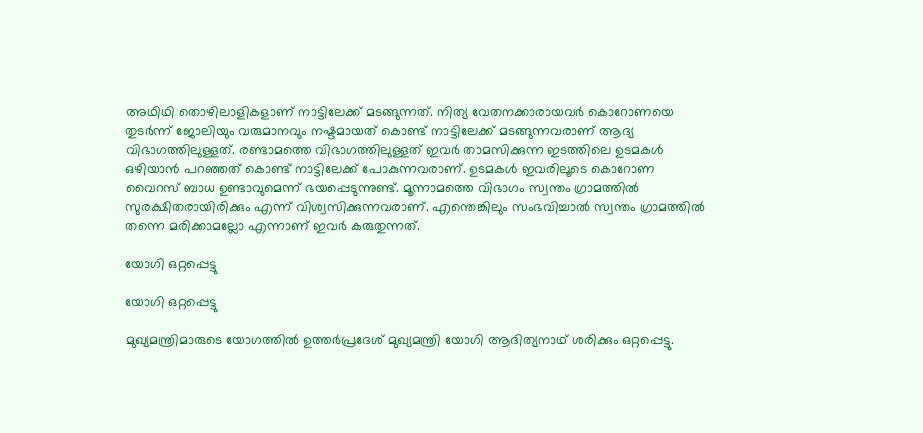അഥിഥി തൊഴിലാളികളാണ് നാട്ടിലേക്ക് മടങ്ങുന്നത്. നിത്യ വേതനക്കാരായവര്‍ കൊറോണയെ തുടര്‍ന്ന് ജോലിയും വരുമാനവും നഷ്ടമായത് കൊണ്ട് നാട്ടിലേക്ക് മടങ്ങുന്നവരാണ് ആദ്യ വിഭാഗത്തിലുള്ളത്. രണ്ടാമത്തെ വിഭാഗത്തിലുള്ളത് ഇവര്‍ താമസിക്കുന്ന ഇടത്തിലെ ഉടമകള്‍ ഒഴിയാന്‍ പറഞ്ഞത് കൊണ്ട് നാട്ടിലേക്ക് പോകുന്നവരാണ്. ഉടമകള്‍ ഇവരിലൂടെ കൊറോണ വൈറസ് ബാധ ഉണ്ടാവുമെന്ന് ഭയപ്പെടുന്നുണ്ട്. മൂന്നാമത്തെ വിഭാഗം സ്വന്തം ഗ്രാമത്തില്‍ സുരക്ഷിതരായിരിക്കും എന്ന് വിശ്വസിക്കുന്നവരാണ്. എന്തെങ്കിലും സംഭവിച്ചാല്‍ സ്വന്തം ഗ്രാമത്തില്‍ തന്നെ മരിക്കാമല്ലോ എന്നാണ് ഇവര്‍ കരുതുന്നത്.

യോഗി ഒറ്റപ്പെട്ടു

യോഗി ഒറ്റപ്പെട്ടു

മുഖ്യമന്ത്രിമാരുടെ യോഗത്തില്‍ ഉത്തര്‍പ്രദേശ് മുഖ്യമന്ത്രി യോഗി ആദിത്യനാഥ് ശരിക്കും ഒറ്റപ്പെട്ടു.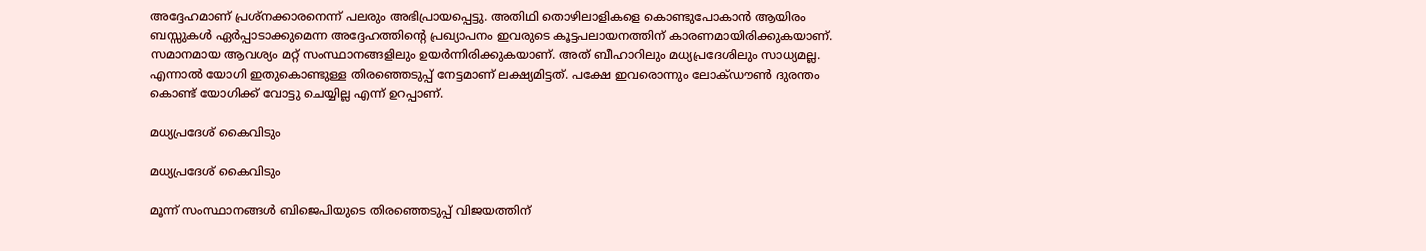അദ്ദേഹമാണ് പ്രശ്‌നക്കാരനെന്ന് പലരും അഭിപ്രായപ്പെട്ടു. അതിഥി തൊഴിലാളികളെ കൊണ്ടുപോകാന്‍ ആയിരം ബസ്സുകള്‍ ഏര്‍പ്പാടാക്കുമെന്ന അദ്ദേഹത്തിന്റെ പ്രഖ്യാപനം ഇവരുടെ കൂട്ടപലായനത്തിന് കാരണമായിരിക്കുകയാണ്. സമാനമായ ആവശ്യം മറ്റ് സംസ്ഥാനങ്ങളിലും ഉയര്‍ന്നിരിക്കുകയാണ്. അത് ബീഹാറിലും മധ്യപ്രദേശിലും സാധ്യമല്ല. എന്നാല്‍ യോഗി ഇതുകൊണ്ടുള്ള തിരഞ്ഞെടുപ്പ് നേട്ടമാണ് ലക്ഷ്യമിട്ടത്. പക്ഷേ ഇവരൊന്നും ലോക്ഡൗണ്‍ ദുരന്തം കൊണ്ട് യോഗിക്ക് വോട്ടു ചെയ്യില്ല എന്ന് ഉറപ്പാണ്.

മധ്യപ്രദേശ് കൈവിടും

മധ്യപ്രദേശ് കൈവിടും

മൂന്ന് സംസ്ഥാനങ്ങള്‍ ബിജെപിയുടെ തിരഞ്ഞെടുപ്പ് വിജയത്തിന്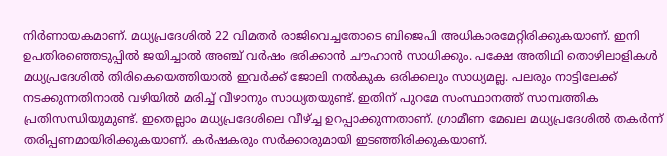നിര്‍ണായകമാണ്. മധ്യപ്രദേശില്‍ 22 വിമതര്‍ രാജിവെച്ചതോടെ ബിജെപി അധികാരമേറ്റിരിക്കുകയാണ്. ഇനി ഉപതിരഞ്ഞെടുപ്പില്‍ ജയിച്ചാല്‍ അഞ്ച് വര്‍ഷം ഭരിക്കാന്‍ ചൗഹാന്‍ സാധിക്കും. പക്ഷേ അതിഥി തൊഴിലാളികള്‍ മധ്യപ്രദേശില്‍ തിരികെയെത്തിയാല്‍ ഇവര്‍ക്ക് ജോലി നല്‍കുക ഒരിക്കലും സാധ്യമല്ല. പലരും നാട്ടിലേക്ക് നടക്കുന്നതിനാല്‍ വഴിയില്‍ മരിച്ച് വീഴാനും സാധ്യതയുണ്ട്. ഇതിന് പുറമേ സംസ്ഥാനത്ത് സാമ്പത്തിക പ്രതിസന്ധിയുമുണ്ട്. ഇതെല്ലാം മധ്യപ്രദേശിലെ വീഴ്ച്ച ഉറപ്പാക്കുന്നതാണ്. ഗ്രാമീണ മേഖല മധ്യപ്രദേശില്‍ തകര്‍ന്ന് തരിപ്പണമായിരിക്കുകയാണ്. കര്‍ഷകരും സര്‍ക്കാരുമായി ഇടഞ്ഞിരിക്കുകയാണ്.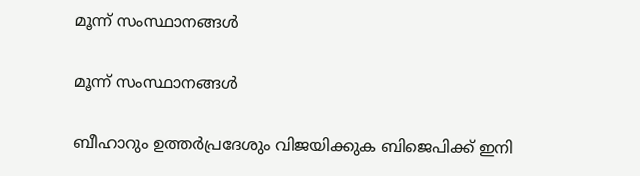മൂന്ന് സംസ്ഥാനങ്ങള്‍

മൂന്ന് സംസ്ഥാനങ്ങള്‍

ബീഹാറും ഉത്തര്‍പ്രദേശും വിജയിക്കുക ബിജെപിക്ക് ഇനി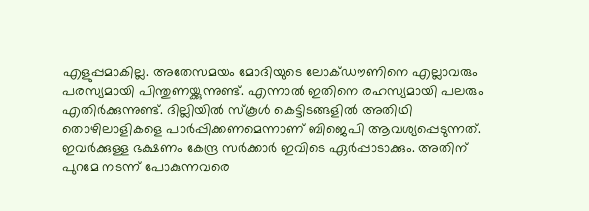എളുപ്പമാകില്ല. അതേസമയം മോദിയുടെ ലോക്ഡൗണിനെ എല്ലാവരും പരസ്യമായി പിന്തുണയ്ക്കുന്നുണ്ട്. എന്നാല്‍ ഇതിനെ രഹസ്യമായി പലരും എതിര്‍ക്കുന്നുണ്ട്. ദില്ലിയില്‍ സ്‌കൂള്‍ കെട്ടിടങ്ങളില്‍ അതിഥി തൊഴിലാളികളെ പാര്‍പ്പിക്കണമെന്നാണ് ബിജെപി ആവശ്യപ്പെടുന്നത്. ഇവര്‍ക്കുള്ള ഭക്ഷണം കേന്ദ്ര സര്‍ക്കാര്‍ ഇവിടെ ഏര്‍പ്പാടാക്കും. അതിന് പുറമേ നടന്ന് പോകുന്നവരെ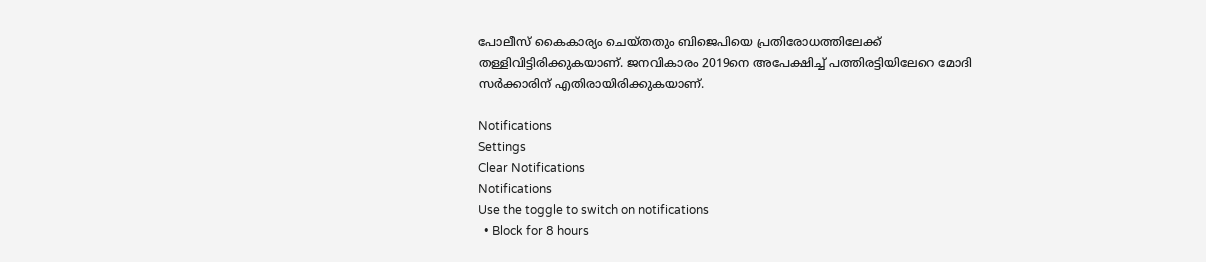പോലീസ് കൈകാര്യം ചെയ്തതും ബിജെപിയെ പ്രതിരോധത്തിലേക്ക് തള്ളിവിട്ടിരിക്കുകയാണ്. ജനവികാരം 2019നെ അപേക്ഷിച്ച് പത്തിരട്ടിയിലേറെ മോദി സര്‍ക്കാരിന് എതിരായിരിക്കുകയാണ്.

Notifications
Settings
Clear Notifications
Notifications
Use the toggle to switch on notifications
  • Block for 8 hours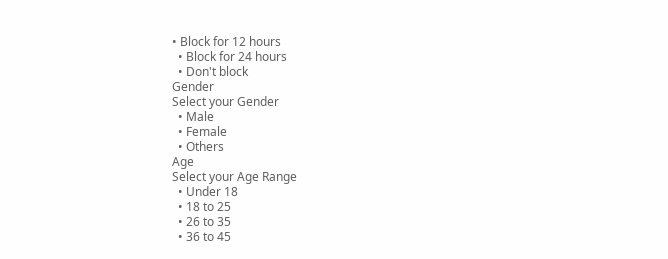• Block for 12 hours
  • Block for 24 hours
  • Don't block
Gender
Select your Gender
  • Male
  • Female
  • Others
Age
Select your Age Range
  • Under 18
  • 18 to 25
  • 26 to 35
  • 36 to 45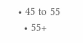• 45 to 55
  • 55+